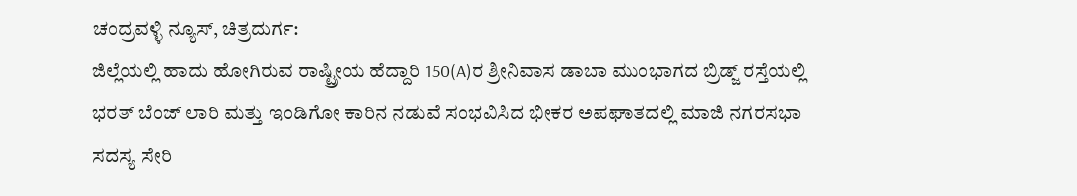ಚಂದ್ರವಳ್ಳಿ ನ್ಯೂಸ್, ಚಿತ್ರದುರ್ಗ:
ಜಿಲ್ಲೆಯಲ್ಲಿ ಹಾದು ಹೋಗಿರುವ ರಾಷ್ಟ್ರೀಯ ಹೆದ್ದಾರಿ 150(A)ರ ಶ್ರೀನಿವಾಸ ಡಾಬಾ ಮುಂಭಾಗದ ಬ್ರಿಡ್ಜ್ ರಸ್ತೆಯಲ್ಲಿ ಭರತ್ ಬೆಂಜ್ ಲಾರಿ ಮತ್ತು ಇಂಡಿಗೋ ಕಾರಿನ ನಡುವೆ ಸಂಭವಿಸಿದ ಭೀಕರ ಅಪಘಾತದಲ್ಲಿ ಮಾಜಿ ನಗರಸಭಾ ಸದಸ್ಯ ಸೇರಿ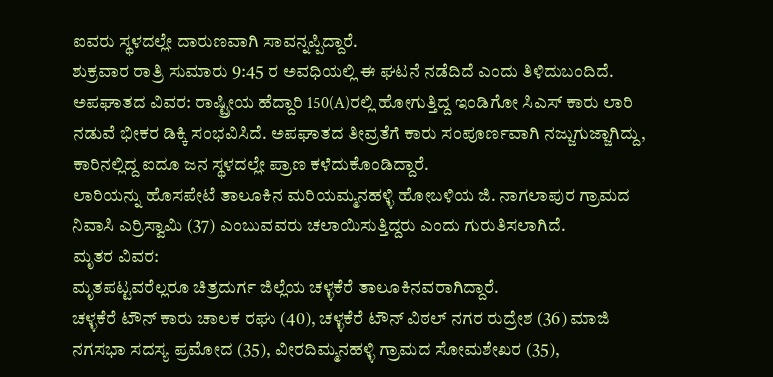ಐವರು ಸ್ಥಳದಲ್ಲೇ ದಾರುಣವಾಗಿ ಸಾವನ್ನಪ್ಪಿದ್ದಾರೆ.
ಶುಕ್ರವಾರ ರಾತ್ರಿ ಸುಮಾರು 9:45 ರ ಅವಧಿಯಲ್ಲಿ ಈ ಘಟನೆ ನಡೆದಿದೆ ಎಂದು ತಿಳಿದುಬಂದಿದೆ.
ಅಪಘಾತದ ವಿವರ: ರಾಷ್ಟ್ರೀಯ ಹೆದ್ದಾರಿ 150(A)ರಲ್ಲಿ ಹೋಗುತ್ತಿದ್ದ ಇಂಡಿಗೋ ಸಿಎಸ್ ಕಾರು ಲಾರಿ ನಡುವೆ ಭೀಕರ ಡಿಕ್ಕಿ ಸಂಭವಿಸಿದೆ. ಅಪಘಾತದ ತೀವ್ರತೆಗೆ ಕಾರು ಸಂಪೂರ್ಣವಾಗಿ ನಜ್ಜುಗುಜ್ಜಾಗಿದ್ದು, ಕಾರಿನಲ್ಲಿದ್ದ ಐದೂ ಜನ ಸ್ಥಳದಲ್ಲೇ ಪ್ರಾಣ ಕಳೆದುಕೊಂಡಿದ್ದಾರೆ.
ಲಾರಿಯನ್ನು ಹೊಸಪೇಟೆ ತಾಲೂಕಿನ ಮರಿಯಮ್ಮನಹಳ್ಳಿ ಹೋಬಳಿಯ ಜಿ. ನಾಗಲಾಪುರ ಗ್ರಾಮದ ನಿವಾಸಿ ಎರ್ರಿಸ್ವಾಮಿ (37) ಎಂಬುವವರು ಚಲಾಯಿಸುತ್ತಿದ್ದರು ಎಂದು ಗುರುತಿಸಲಾಗಿದೆ.
ಮೃತರ ವಿವರ:
ಮೃತಪಟ್ಟವರೆಲ್ಲರೂ ಚಿತ್ರದುರ್ಗ ಜಿಲ್ಲೆಯ ಚಳ್ಳಕೆರೆ ತಾಲೂಕಿನವರಾಗಿದ್ದಾರೆ.
ಚಳ್ಳಕೆರೆ ಟೌನ್ ಕಾರು ಚಾಲಕ ರಘು (40), ಚಳ್ಳಕೆರೆ ಟೌನ್ ವಿಠಲ್ ನಗರ ರುದ್ರೇಶ (36) ಮಾಜಿ ನಗಸಭಾ ಸದಸ್ಯ ಪ್ರಮೋದ (35), ವೀರದಿಮ್ಮನಹಳ್ಳಿ ಗ್ರಾಮದ ಸೋಮಶೇಖರ (35),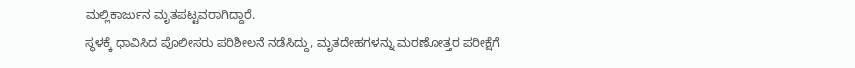ಮಲ್ಲಿಕಾರ್ಜುನ ಮೃತಪಟ್ಟವರಾಗಿದ್ದಾರೆ.
ಸ್ಥಳಕ್ಕೆ ಧಾವಿಸಿದ ಪೊಲೀಸರು ಪರಿಶೀಲನೆ ನಡೆಸಿದ್ದು, ಮೃತದೇಹಗಳನ್ನು ಮರಣೋತ್ತರ ಪರೀಕ್ಷೆಗೆ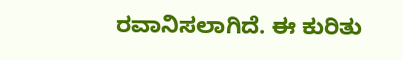ರವಾನಿಸಲಾಗಿದೆ. ಈ ಕುರಿತು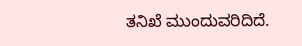ತನಿಖೆ ಮುಂದುವರಿದಿದೆ.